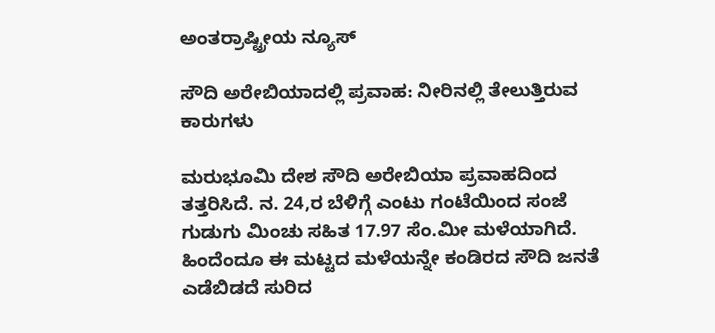ಅಂತರ್ರಾಷ್ಟ್ರೀಯ ನ್ಯೂಸ್

ಸೌದಿ ಅರೇಬಿಯಾದಲ್ಲಿ ಪ್ರವಾಹ: ನೀರಿನಲ್ಲಿ ತೇಲುತ್ತಿರುವ ಕಾರುಗಳು

ಮರುಭೂಮಿ ದೇಶ ಸೌದಿ ಅರೇಬಿಯಾ ಪ್ರವಾಹದಿಂದ ತತ್ತರಿಸಿದೆ. ನ. 24,ರ ಬೆಳಿಗ್ಗೆ ಎಂಟು ಗಂಟೆಯಿಂದ ಸಂಜೆ ಗುಡುಗು ಮಿಂಚು ಸಹಿತ 17.97 ಸೆಂ.ಮೀ ಮಳೆಯಾಗಿದೆ. ಹಿಂದೆಂದೂ ಈ ಮಟ್ಟದ ಮಳೆಯನ್ನೇ ಕಂಡಿರದ ಸೌದಿ ಜನತೆ ಎಡೆಬಿಡದೆ ಸುರಿದ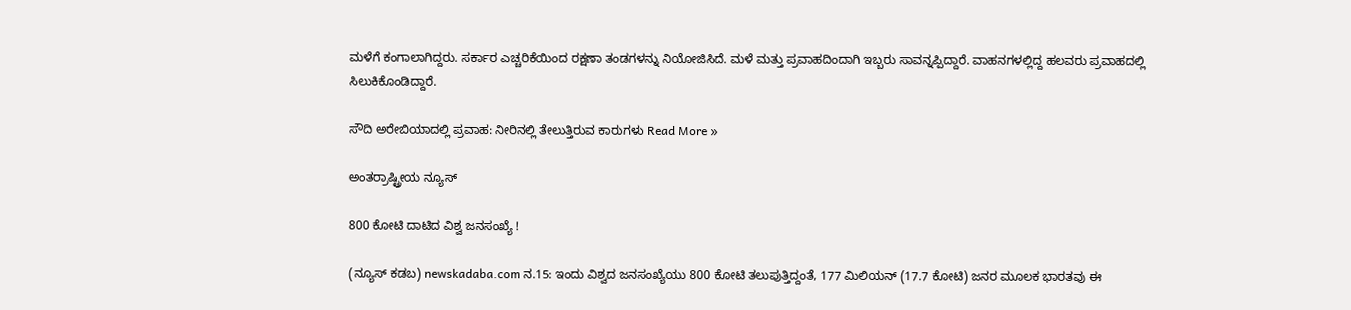ಮಳೆಗೆ ಕಂಗಾಲಾಗಿದ್ದರು. ಸರ್ಕಾರ ಎಚ್ಚರಿಕೆಯಿಂದ ರಕ್ಷಣಾ ತಂಡಗಳನ್ನು ನಿಯೋಜಿಸಿದೆ. ಮಳೆ ಮತ್ತು ಪ್ರವಾಹದಿಂದಾಗಿ ಇಬ್ಬರು ಸಾವನ್ನಪ್ಪಿದ್ದಾರೆ. ವಾಹನಗಳಲ್ಲಿದ್ದ ಹಲವರು ಪ್ರವಾಹದಲ್ಲಿ ಸಿಲುಕಿಕೊಂಡಿದ್ದಾರೆ.

ಸೌದಿ ಅರೇಬಿಯಾದಲ್ಲಿ ಪ್ರವಾಹ: ನೀರಿನಲ್ಲಿ ತೇಲುತ್ತಿರುವ ಕಾರುಗಳು Read More »

ಅಂತರ್ರಾಷ್ಟ್ರೀಯ ನ್ಯೂಸ್

800 ಕೋಟಿ ದಾಟಿದ ವಿಶ್ವ ಜನಸಂಖ್ಯೆ !

(ನ್ಯೂಸ್ ಕಡಬ) newskadaba.com ನ.15: ಇಂದು ವಿಶ್ವದ ಜನಸಂಖ್ಯೆಯು 800 ಕೋಟಿ ತಲುಪುತ್ತಿದ್ದಂತೆ, 177 ಮಿಲಿಯನ್ (17.7 ಕೋಟಿ) ಜನರ ಮೂಲಕ ಭಾರತವು ಈ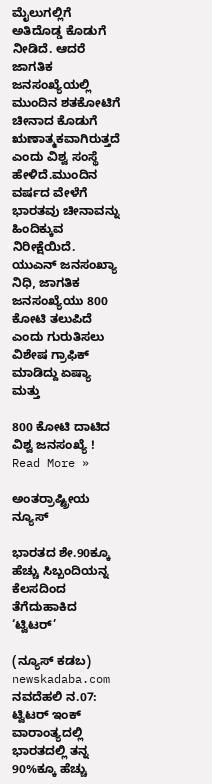ಮೈಲುಗಲ್ಲಿಗೆ ಅತಿದೊಡ್ಡ ಕೊಡುಗೆ ನೀಡಿದೆ. ಆದರೆ ಜಾಗತಿಕ ಜನಸಂಖ್ಯೆಯಲ್ಲಿ ಮುಂದಿನ ಶತಕೋಟಿಗೆ ಚೀನಾದ ಕೊಡುಗೆ ಋಣಾತ್ಮಕವಾಗಿರುತ್ತದೆ ಎಂದು ವಿಶ್ವ ಸಂಸ್ಥೆ ಹೇಳಿದೆ.ಮುಂದಿನ ವರ್ಷದ ವೇಳೆಗೆ ಭಾರತವು ಚೀನಾವನ್ನು ಹಿಂದಿಕ್ಕುವ ನಿರೀಕ್ಷೆಯಿದೆ. ಯುಎನ್ ಜನಸಂಖ್ಯಾ ನಿಧಿ, ಜಾಗತಿಕ ಜನಸಂಖ್ಯೆಯು 800 ಕೋಟಿ ತಲುಪಿದೆ ಎಂದು ಗುರುತಿಸಲು ವಿಶೇಷ ಗ್ರಾಫಿಕ್‌ ಮಾಡಿದ್ದು ಏಷ್ಯಾ ಮತ್ತು

800 ಕೋಟಿ ದಾಟಿದ ವಿಶ್ವ ಜನಸಂಖ್ಯೆ ! Read More »

ಅಂತರ್ರಾಷ್ಟ್ರೀಯ ನ್ಯೂಸ್

ಭಾರತದ ಶೇ.90ಕ್ಕೂ ಹೆಚ್ಚು ಸಿಬ್ಬಂದಿಯನ್ನ ಕೆಲಸದಿಂದ ತೆಗೆದುಹಾಕಿದ ‘ಟ್ವಿಟರ್’

(ನ್ಯೂಸ್ ಕಡಬ) newskadaba.com ನವದೆಹಲಿ ನ.07: ಟ್ವಿಟರ್ ಇಂಕ್ ವಾರಾಂತ್ಯದಲ್ಲಿ ಭಾರತದಲ್ಲಿ ತನ್ನ 90%ಕ್ಕೂ ಹೆಚ್ಚು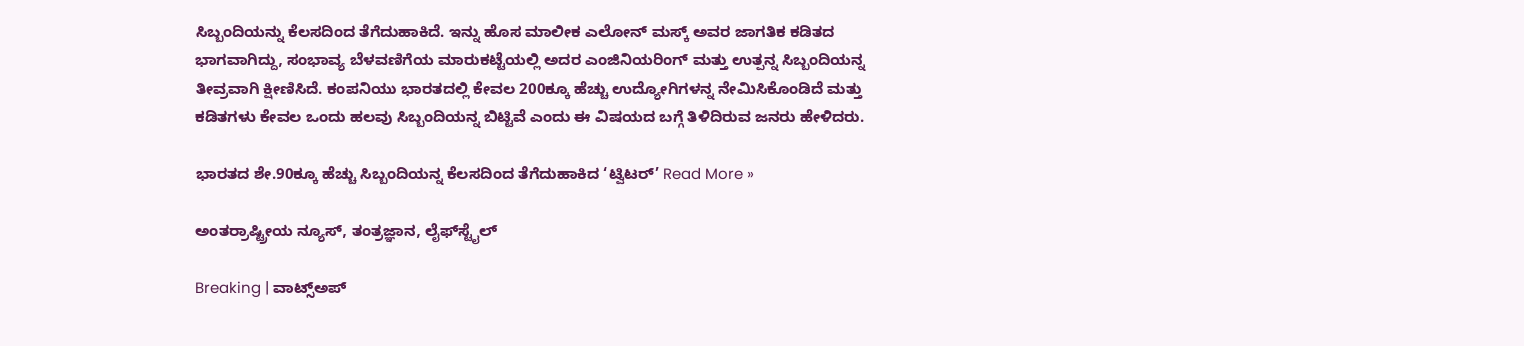ಸಿಬ್ಬಂದಿಯನ್ನು ಕೆಲಸದಿಂದ ತೆಗೆದುಹಾಕಿದೆ. ಇನ್ನು ಹೊಸ ಮಾಲೀಕ ಎಲೋನ್ ಮಸ್ಕ್ ಅವರ ಜಾಗತಿಕ ಕಡಿತದ ಭಾಗವಾಗಿದ್ದು, ಸಂಭಾವ್ಯ ಬೆಳವಣಿಗೆಯ ಮಾರುಕಟ್ಟೆಯಲ್ಲಿ ಅದರ ಎಂಜಿನಿಯರಿಂಗ್ ಮತ್ತು ಉತ್ಪನ್ನ ಸಿಬ್ಬಂದಿಯನ್ನ ತೀವ್ರವಾಗಿ ಕ್ಷೀಣಿಸಿದೆ. ಕಂಪನಿಯು ಭಾರತದಲ್ಲಿ ಕೇವಲ 200ಕ್ಕೂ ಹೆಚ್ಚು ಉದ್ಯೋಗಿಗಳನ್ನ ನೇಮಿಸಿಕೊಂಡಿದೆ ಮತ್ತು ಕಡಿತಗಳು ಕೇವಲ ಒಂದು ಹಲವು ಸಿಬ್ಬಂದಿಯನ್ನ ಬಿಟ್ಟಿವೆ ಎಂದು ಈ ವಿಷಯದ ಬಗ್ಗೆ ತಿಳಿದಿರುವ ಜನರು ಹೇಳಿದರು.

ಭಾರತದ ಶೇ.90ಕ್ಕೂ ಹೆಚ್ಚು ಸಿಬ್ಬಂದಿಯನ್ನ ಕೆಲಸದಿಂದ ತೆಗೆದುಹಾಕಿದ ‘ಟ್ವಿಟರ್’ Read More »

ಅಂತರ್ರಾಷ್ಟ್ರೀಯ ನ್ಯೂಸ್, ತಂತ್ರಜ್ಞಾನ, ಲೈಫ್‍ಸ್ಟೈಲ್

Breaking | ವಾಟ್ಸ್ಅಪ್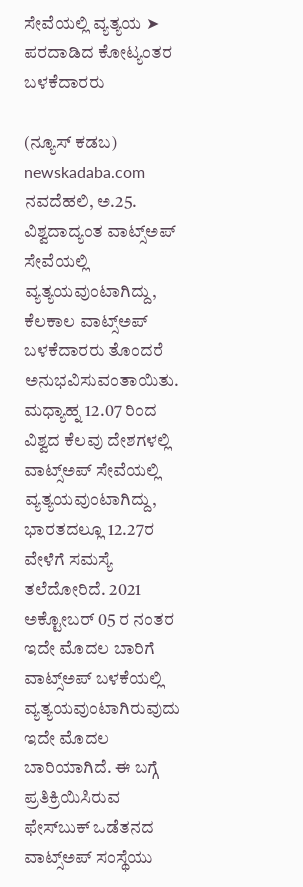ಸೇವೆಯಲ್ಲಿ ವ್ಯತ್ಯಯ ➤ ಪರದಾಡಿದ ಕೋಟ್ಯಂತರ ಬಳಕೆದಾರರು

(ನ್ಯೂಸ್ ಕಡಬ) newskadaba.com ನವದೆಹಲಿ, ಅ.25. ವಿಶ್ವದಾದ್ಯಂತ ವಾಟ್ಸ್ಅಪ್ ಸೇವೆಯಲ್ಲಿ ವ್ಯತ್ಯಯವುಂಟಾಗಿದ್ದು, ಕೆಲಕಾಲ ವಾಟ್ಸ್ಅಪ್ ಬಳಕೆದಾರರು ತೊಂದರೆ ಅನುಭವಿಸುವಂತಾಯಿತು. ಮಧ್ಯಾಹ್ನ 12.07 ರಿಂದ ವಿಶ್ವದ ಕೆಲವು ದೇಶಗಳಲ್ಲಿ ವಾಟ್ಸ್ಅಪ್ ಸೇವೆಯಲ್ಲಿ ವ್ಯತ್ಯಯವುಂಟಾಗಿದ್ದು, ಭಾರತದಲ್ಲೂ 12.27ರ ವೇಳೆಗೆ ಸಮಸ್ಯೆ ತಲೆದೋರಿದೆ. 2021 ಅಕ್ಟೋಬರ್ 05 ರ ನಂತರ ಇದೇ ಮೊದಲ ಬಾರಿಗೆ ವಾಟ್ಸ್ಅಪ್ ಬಳಕೆಯಲ್ಲಿ ವ್ಯತ್ಯಯವುಂಟಾಗಿರುವುದು ಇದೇ ಮೊದಲ ಬಾರಿಯಾಗಿದೆ. ಈ ಬಗ್ಗೆ ಪ್ರತಿಕ್ರಿಯಿಸಿರುವ ಫೇಸ್‌ಬುಕ್‌ ಒಡೆತನದ ವಾಟ್ಸ್ಅಪ್ ಸಂಸ್ಥೆಯು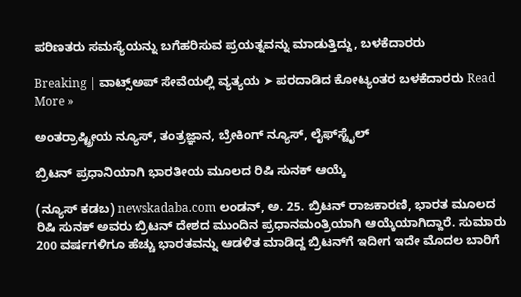ಪರಿಣತರು ಸಮಸ್ಯೆಯನ್ನು ಬಗೆಹರಿಸುವ ಪ್ರಯತ್ನವನ್ನು ಮಾಡುತ್ತಿದ್ದು, ಬಳಕೆದಾರರು

Breaking | ವಾಟ್ಸ್ಅಪ್ ಸೇವೆಯಲ್ಲಿ ವ್ಯತ್ಯಯ ➤ ಪರದಾಡಿದ ಕೋಟ್ಯಂತರ ಬಳಕೆದಾರರು Read More »

ಅಂತರ್ರಾಷ್ಟ್ರೀಯ ನ್ಯೂಸ್, ತಂತ್ರಜ್ಞಾನ, ಬ್ರೇಕಿಂಗ್ ನ್ಯೂಸ್, ಲೈಫ್‍ಸ್ಟೈಲ್

ಬ್ರಿಟನ್ ಪ್ರಧಾನಿಯಾಗಿ ಭಾರತೀಯ ಮೂಲದ ರಿಷಿ ಸುನಕ್ ಆಯ್ಕೆ

(ನ್ಯೂಸ್ ಕಡಬ) newskadaba.com ಲಂಡನ್, ಅ. 25. ಬ್ರಿಟನ್‌ ರಾಜಕಾರಣಿ, ಭಾರತ ಮೂಲದ ರಿಷಿ ಸುನಕ್ ಅವರು ಬ್ರಿಟನ್ ದೇಶದ ಮುಂದಿನ ಪ್ರಧಾನಮಂತ್ರಿಯಾಗಿ ಆಯ್ಕೆಯಾಗಿದ್ದಾರೆ. ಸುಮಾರು 200 ವರ್ಷಗಳಿಗೂ ಹೆಚ್ಚು ಭಾರತವನ್ನು ಆಡಳಿತ ಮಾಡಿದ್ದ ಬ್ರಿಟನ್‌ಗೆ ಇದೀಗ ಇದೇ ಮೊದಲ ಬಾರಿಗೆ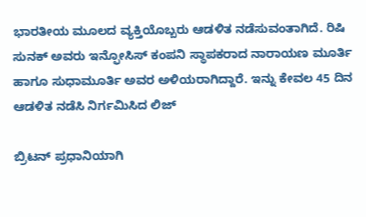ಭಾರತೀಯ ಮೂಲದ ವ್ಯಕ್ತಿಯೊಬ್ಬರು ಆಡಳಿತ ನಡೆಸುವಂತಾಗಿದೆ. ರಿಷಿ ಸುನಕ್ ಅವರು ಇನ್ಫೋಸಿಸ್ ಕಂಪನಿ ಸ್ಥಾಪಕರಾದ ನಾರಾಯಣ ಮೂರ್ತಿ ಹಾಗೂ ಸುಧಾಮೂರ್ತಿ ಅವರ ಅಳಿಯರಾಗಿದ್ದಾರೆ. ಇನ್ನು ಕೇವಲ 45 ದಿನ ಆಡಳಿತ ನಡೆಸಿ ನಿರ್ಗಮಿಸಿದ ಲಿಜ್

ಬ್ರಿಟನ್ ಪ್ರಧಾನಿಯಾಗಿ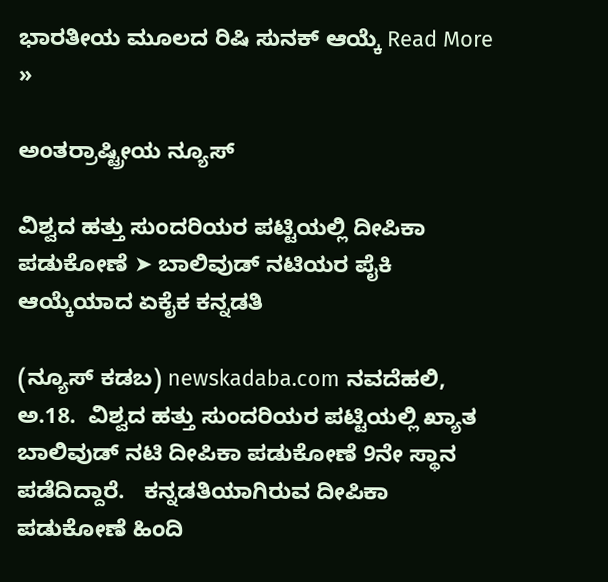ಭಾರತೀಯ ಮೂಲದ ರಿಷಿ ಸುನಕ್ ಆಯ್ಕೆ Read More »

ಅಂತರ್ರಾಷ್ಟ್ರೀಯ ನ್ಯೂಸ್

ವಿಶ್ವದ ಹತ್ತು ಸುಂದರಿಯರ ಪಟ್ಟಿಯಲ್ಲಿ ದೀಪಿಕಾ ಪಡುಕೋಣೆ ➤ ಬಾಲಿವುಡ್ ನಟಿಯರ ಪೈಕಿ ಆಯ್ಕೆಯಾದ ಏಕೈಕ ಕನ್ನಡತಿ

(ನ್ಯೂಸ್‌ ಕಡಬ) newskadaba.com ನವದೆಹಲಿ, ಅ.18.  ವಿಶ್ವದ ಹತ್ತು ಸುಂದರಿಯರ ಪಟ್ಟಿಯಲ್ಲಿ ಖ್ಯಾತ ಬಾಲಿವುಡ್ ನಟಿ ದೀಪಿಕಾ ಪಡುಕೋಣೆ 9ನೇ ಸ್ಥಾನ ಪಡೆದಿದ್ದಾರೆ.   ಕನ್ನಡತಿಯಾಗಿರುವ ದೀಪಿಕಾ ಪಡುಕೋಣೆ ಹಿಂದಿ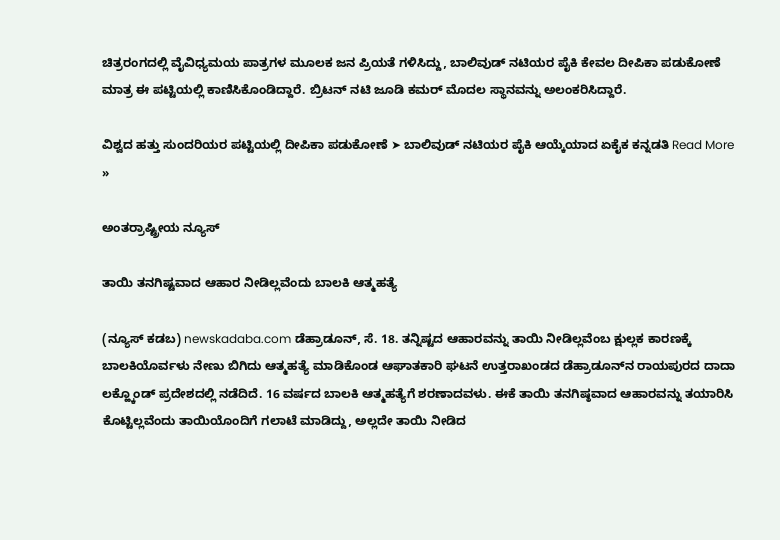ಚಿತ್ರರಂಗದಲ್ಲಿ ವೈವಿಧ್ಯಮಯ ಪಾತ್ರಗಳ ಮೂಲಕ ಜನ ಪ್ರಿಯತೆ ಗಳಿಸಿದ್ದು, ಬಾಲಿವುಡ್‌ ನಟಿಯರ ಪೈಕಿ ಕೇವಲ ದೀಪಿಕಾ ಪಡುಕೋಣೆ ಮಾತ್ರ ಈ ಪಟ್ಟಿಯಲ್ಲಿ ಕಾಣಿಸಿಕೊಂಡಿದ್ದಾರೆ. ಬ್ರಿಟನ್ ನಟಿ ಜೂಡಿ ಕಮರ್ ಮೊದಲ ಸ್ಥಾನವನ್ನು ಅಲಂಕರಿಸಿದ್ದಾರೆ.

ವಿಶ್ವದ ಹತ್ತು ಸುಂದರಿಯರ ಪಟ್ಟಿಯಲ್ಲಿ ದೀಪಿಕಾ ಪಡುಕೋಣೆ ➤ ಬಾಲಿವುಡ್ ನಟಿಯರ ಪೈಕಿ ಆಯ್ಕೆಯಾದ ಏಕೈಕ ಕನ್ನಡತಿ Read More »

ಅಂತರ್ರಾಷ್ಟ್ರೀಯ ನ್ಯೂಸ್

ತಾಯಿ ತನಗಿಷ್ಟವಾದ ಆಹಾರ ನೀಡಿಲ್ಲವೆಂದು ಬಾಲಕಿ ಆತ್ಮಹತ್ಯೆ

(ನ್ಯೂಸ್ ಕಡಬ) newskadaba.com ಡೆಹ್ರಾಡೂನ್, ಸೆ. 18. ತನ್ನಿಷ್ಟದ ಆಹಾರವನ್ನು ತಾಯಿ ನೀಡಿಲ್ಲವೆಂಬ ಕ್ಷುಲ್ಲಕ ಕಾರಣಕ್ಕೆ ಬಾಲಕಿಯೊರ್ವಳು ನೇಣು ಬಿಗಿದು ಆತ್ಮಹತ್ಯೆ ಮಾಡಿಕೊಂಡ ಆಘಾತಕಾರಿ ಘಟನೆ ಉತ್ತರಾಖಂಡದ ಡೆಹ್ರಾಡೂನ್‌ನ ರಾಯಪುರದ ದಾದಾ ಲಕ್ಹ್ಕೊಂಡ್ ಪ್ರದೇಶದಲ್ಲಿ ನಡೆದಿದೆ. 16 ವರ್ಷದ ಬಾಲಕಿ ಆತ್ಮಹತ್ಯೆಗೆ ಶರಣಾದವಳು. ಈಕೆ ತಾಯಿ ತನಗಿಷ್ಠವಾದ ಆಹಾರವನ್ನು ತಯಾರಿಸಿ ಕೊಟ್ಟಿಲ್ಲವೆಂದು ತಾಯಿಯೊಂದಿಗೆ ಗಲಾಟೆ ಮಾಡಿದ್ದು, ಅಲ್ಲದೇ ತಾಯಿ ನೀಡಿದ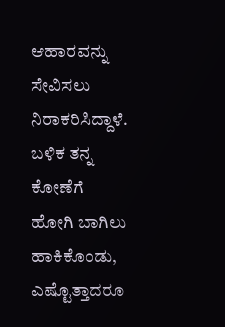ಆಹಾರವನ್ನು ಸೇವಿಸಲು ನಿರಾಕರಿಸಿದ್ದಾಳೆ. ಬಳಿಕ ತನ್ನ ಕೋಣೆಗೆ ಹೋಗಿ ಬಾಗಿಲು ಹಾಕಿಕೊಂಡು, ಎಷ್ಟೊತ್ತಾದರೂ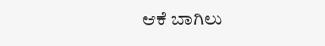ಆಕೆ ಬಾಗಿಲು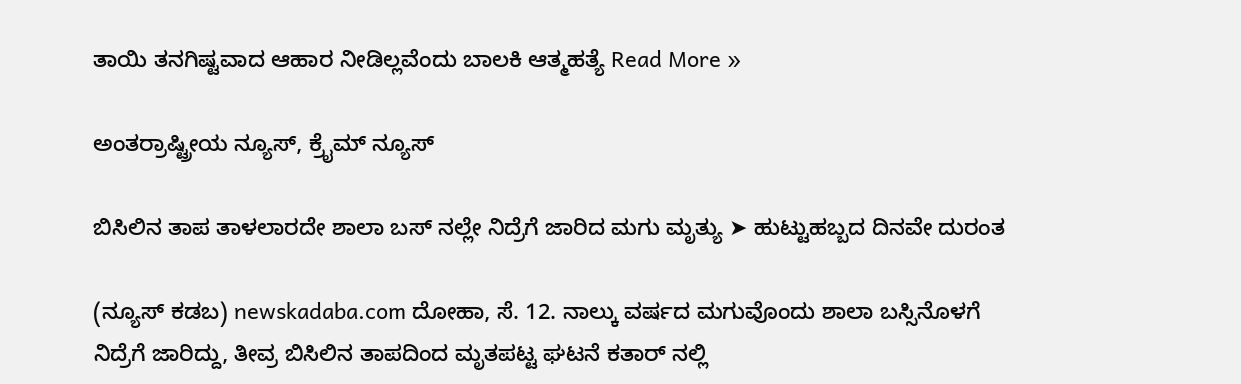ತಾಯಿ ತನಗಿಷ್ಟವಾದ ಆಹಾರ ನೀಡಿಲ್ಲವೆಂದು ಬಾಲಕಿ ಆತ್ಮಹತ್ಯೆ Read More »

ಅಂತರ್ರಾಷ್ಟ್ರೀಯ ನ್ಯೂಸ್, ಕ್ರೈಮ್ ನ್ಯೂಸ್

ಬಿಸಿಲಿನ ತಾಪ ತಾಳಲಾರದೇ ಶಾಲಾ ಬಸ್ ನಲ್ಲೇ ನಿದ್ರೆಗೆ ಜಾರಿದ ಮಗು ಮೃತ್ಯು ➤ ಹುಟ್ಟುಹಬ್ಬದ ದಿನವೇ ದುರಂತ

(ನ್ಯೂಸ್ ಕಡಬ) newskadaba.com ದೋಹಾ, ಸೆ. 12. ನಾಲ್ಕು ವರ್ಷದ ಮಗುವೊಂದು ಶಾಲಾ ಬಸ್ಸಿನೊಳಗೆ ನಿದ್ರೆಗೆ ಜಾರಿದ್ದು, ತೀವ್ರ ಬಿಸಿಲಿನ ತಾಪದಿಂದ ಮೃತಪಟ್ಟ ಘಟನೆ ಕತಾರ್ ನಲ್ಲಿ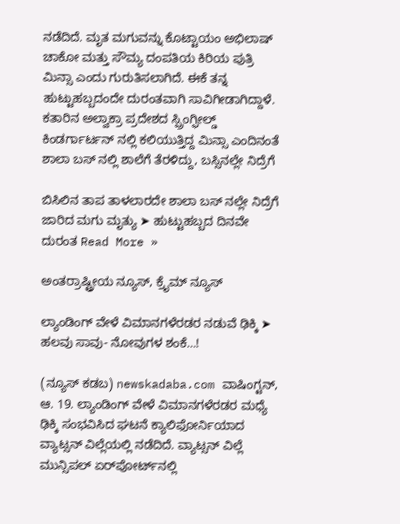ನಡೆದಿದೆ. ಮೃತ ಮಗುವನ್ನು ಕೊಟ್ಟಾಯಂ ಅಭಿಲಾಷ್ ಚಾಕೋ ಮತ್ತು ಸೌಮ್ಯ ದಂಪತಿಯ ಕಿರಿಯ ಪುತ್ರಿ ಮಿನ್ಸಾ ಎಂದು ಗುರುತಿಸಲಾಗಿದೆ. ಈಕೆ ತನ್ನ ಹುಟ್ಟುಹಬ್ಬದಂದೇ ದುರಂತವಾಗಿ ಸಾವಿಗೀಡಾಗಿದ್ದಾಳೆ. ಕತಾರಿನ ಅಲ್ವಾಕ್ರಾ ಪ್ರದೇಶದ ಸ್ಪ್ರಿಂಗ್ಫೀಲ್ಡ್ ಕಿಂಡರ್ಗಾರ್ಟನ್ ನಲ್ಲಿ ಕಲಿಯುತ್ತಿದ್ದ ಮಿನ್ಸಾ ಎಂದಿನಂತೆ ಶಾಲಾ ಬಸ್ ನಲ್ಲಿ ಶಾಲೆಗೆ ತೆರಳಿದ್ದು, ಬಸ್ಸಿನಲ್ಲೇ ನಿದ್ರೆಗೆ

ಬಿಸಿಲಿನ ತಾಪ ತಾಳಲಾರದೇ ಶಾಲಾ ಬಸ್ ನಲ್ಲೇ ನಿದ್ರೆಗೆ ಜಾರಿದ ಮಗು ಮೃತ್ಯು ➤ ಹುಟ್ಟುಹಬ್ಬದ ದಿನವೇ ದುರಂತ Read More »

ಅಂತರ್ರಾಷ್ಟ್ರೀಯ ನ್ಯೂಸ್, ಕ್ರೈಮ್ ನ್ಯೂಸ್

ಲ್ಯಾಂಡಿಂಗ್ ವೇಳೆ ವಿಮಾನಗಳೆರಡರ ನಡುವೆ ಢಿಕ್ಕಿ ➤ ಹಲವು ಸಾವು- ನೋವುಗಳ ಶಂಕೆ…!

(ನ್ಯೂಸ್ ಕಡಬ) newskadaba.com ವಾಷಿಂಗ್ಟನ್, ಆ. 19. ಲ್ಯಾಂಡಿಂಗ್ ವೇಳೆ ವಿಮಾನಗಳೆರಡರ ಮಧ್ಯೆ ಢಿಕ್ಕಿ ಸಂಭವಿಸಿದ ಘಟನೆ ಕ್ಯಾಲಿಫೋರ್ನಿಯಾದ ವ್ಯಾಟ್ಸನ್‌ ವಿಲ್ಲೆಯಲ್ಲಿ ನಡೆದಿದೆ. ವ್ಯಾಟ್ಸನ್‌ ವಿಲ್ಲೆ ಮುನ್ಸಿಪಲ್ ಏರ್‌‌ಪೋರ್ಟ್‌ನಲ್ಲಿ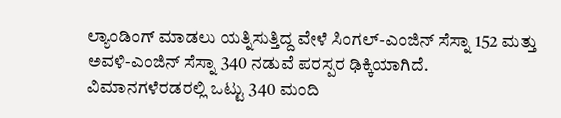ಲ್ಯಾಂಡಿಂಗ್‌ ಮಾಡಲು ಯತ್ನಿಸುತ್ತಿದ್ದ ವೇಳೆ ಸಿಂಗಲ್-ಎಂಜಿನ್ ಸೆಸ್ನಾ 152 ಮತ್ತು ಅವಳಿ-ಎಂಜಿನ್ ಸೆಸ್ನಾ 340 ನಡುವೆ ಪರಸ್ಪರ ಢಿಕ್ಕಿಯಾಗಿದೆ. ವಿಮಾನಗಳೆರಡರಲ್ಲಿ ಒಟ್ಟು 340 ಮಂದಿ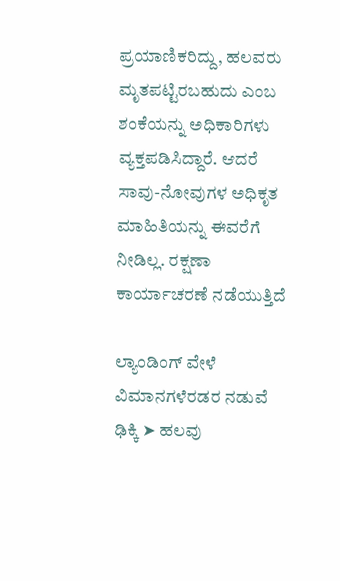ಪ್ರಯಾಣಿಕರಿದ್ದು, ಹಲವರು ಮೃತಪಟ್ಟಿರಬಹುದು ಎಂಬ ಶಂಕೆಯನ್ನು ಅಧಿಕಾರಿಗಳು ವ್ಯಕ್ತಪಡಿಸಿದ್ದಾರೆ. ಆದರೆ ಸಾವು-ನೋವುಗಳ ಅಧಿಕೃತ ಮಾಹಿತಿಯನ್ನು ಈವರೆಗೆ ನೀಡಿಲ್ಲ. ರಕ್ಷಣಾ ಕಾರ್ಯಾಚರಣೆ ನಡೆಯುತ್ತಿದೆ

ಲ್ಯಾಂಡಿಂಗ್ ವೇಳೆ ವಿಮಾನಗಳೆರಡರ ನಡುವೆ ಢಿಕ್ಕಿ ➤ ಹಲವು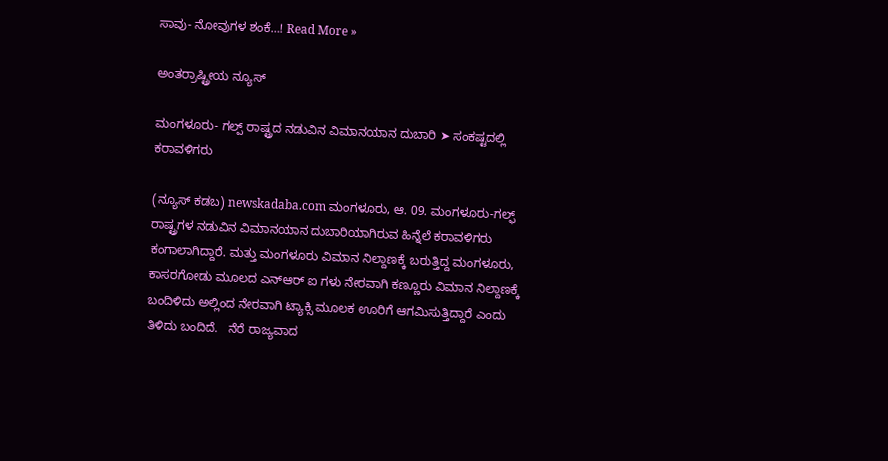ಸಾವು- ನೋವುಗಳ ಶಂಕೆ…! Read More »

ಅಂತರ್ರಾಷ್ಟ್ರೀಯ ನ್ಯೂಸ್

ಮಂಗಳೂರು- ಗಲ್ಪ್ ರಾಷ್ಟ್ರದ ನಡುವಿನ ವಿಮಾನಯಾನ ದುಬಾರಿ ➤ ಸಂಕಷ್ಟದಲ್ಲಿ ಕರಾವಳಿಗರು

(ನ್ಯೂಸ್ ಕಡಬ) newskadaba.com ಮಂಗಳೂರು, ಆ. 09. ಮಂಗಳೂರು-ಗಲ್ಫ್ ರಾಷ್ಟ್ರಗಳ ನಡುವಿನ ವಿಮಾನಯಾನ ದುಬಾರಿಯಾಗಿರುವ ಹಿನ್ನೆಲೆ ಕರಾವಳಿಗರು ಕಂಗಾಲಾಗಿದ್ದಾರೆ. ಮತ್ತು ಮಂಗಳೂರು ವಿಮಾನ ನಿಲ್ದಾಣಕ್ಕೆ ಬರುತ್ತಿದ್ದ ಮಂಗಳೂರು, ಕಾಸರಗೋಡು ಮೂಲದ ಎನ್ಆರ್ ಐ ಗಳು ನೇರವಾಗಿ ಕಣ್ಣೂರು ವಿಮಾನ ನಿಲ್ದಾಣಕ್ಕೆ ಬಂದಿಳಿದು ಅಲ್ಲಿಂದ ನೇರವಾಗಿ ಟ್ಯಾಕ್ಸಿ ಮೂಲಕ ಊರಿಗೆ ಆಗಮಿಸುತ್ತಿದ್ದಾರೆ ಎಂದು ತಿಳಿದು ಬಂದಿದೆ.   ನೆರೆ ರಾಜ್ಯವಾದ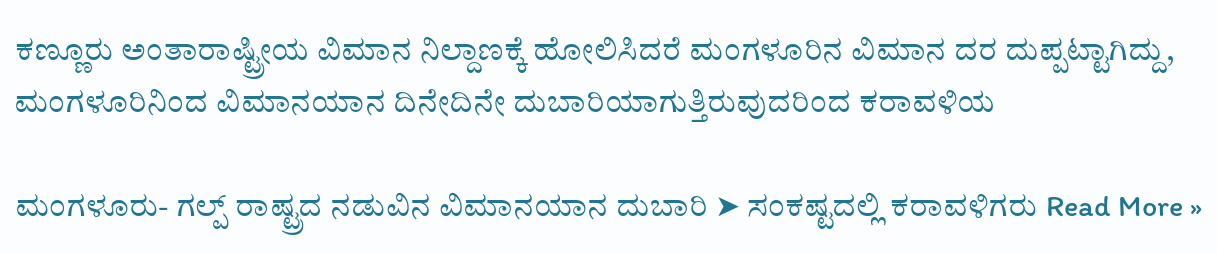ಕಣ್ಣೂರು ಅಂತಾರಾಷ್ಟ್ರೀಯ ವಿಮಾನ ನಿಲ್ದಾಣಕ್ಕೆ ಹೋಲಿಸಿದರೆ ಮಂಗಳೂರಿನ ವಿಮಾನ ದರ ದುಪ್ಪಟ್ಟಾಗಿದ್ದು, ಮಂಗಳೂರಿನಿಂದ ವಿಮಾನಯಾನ ದಿನೇದಿನೇ ದುಬಾರಿಯಾಗುತ್ತಿರುವುದರಿಂದ ಕರಾವಳಿಯ

ಮಂಗಳೂರು- ಗಲ್ಪ್ ರಾಷ್ಟ್ರದ ನಡುವಿನ ವಿಮಾನಯಾನ ದುಬಾರಿ ➤ ಸಂಕಷ್ಟದಲ್ಲಿ ಕರಾವಳಿಗರು Read More »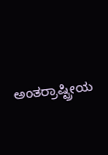ಅಂತರ್ರಾಷ್ಟ್ರೀಯ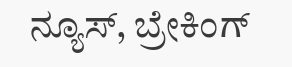ನ್ಯೂಸ್, ಬ್ರೇಕಿಂಗ್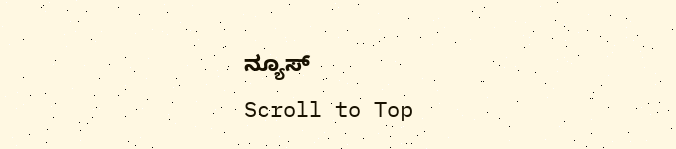ನ್ಯೂಸ್
Scroll to Top